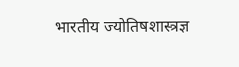भारतीय ज्योतिषशास्त्रज्ञ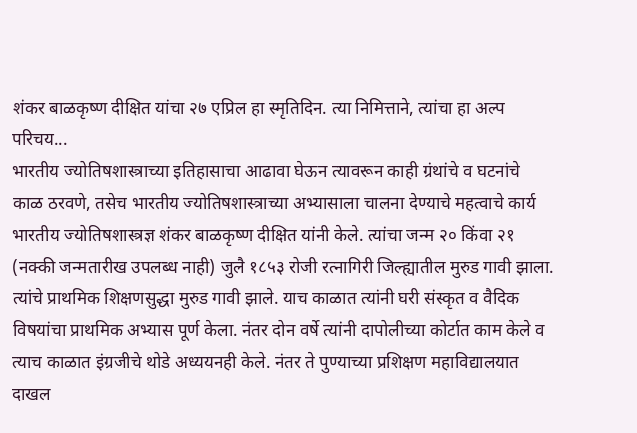शंकर बाळकृष्ण दीक्षित यांचा २७ एप्रिल हा स्मृतिदिन. त्या निमित्ताने, त्यांचा हा अल्प परिचय...
भारतीय ज्योतिषशास्त्राच्या इतिहासाचा आढावा घेऊन त्यावरून काही ग्रंथांचे व घटनांचे काळ ठरवणे, तसेच भारतीय ज्योतिषशास्त्राच्या अभ्यासाला चालना देण्याचे महत्वाचे कार्य भारतीय ज्योतिषशास्त्रज्ञ शंकर बाळकृष्ण दीक्षित यांनी केले. त्यांचा जन्म २० किंवा २१ (नक्की जन्मतारीख उपलब्ध नाही) जुलै १८५३ रोजी रत्नागिरी जिल्ह्यातील मुरुड गावी झाला. त्यांचे प्राथमिक शिक्षणसुद्धा मुरुड गावी झाले. याच काळात त्यांनी घरी संस्कृत व वैदिक विषयांचा प्राथमिक अभ्यास पूर्ण केला. नंतर दोन वर्षे त्यांनी दापोलीच्या कोर्टात काम केले व त्याच काळात इंग्रजीचे थोडे अध्ययनही केले. नंतर ते पुण्याच्या प्रशिक्षण महाविद्यालयात दाखल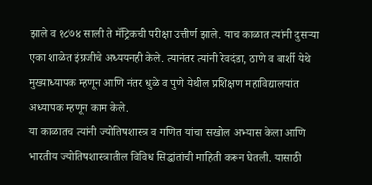झाले व १८७४ साली ते मॅट्रिकची परीक्षा उत्तीर्ण झाले. याच काळात त्यांनी दुसऱ्या एका शाळेत इंग्रजीचे अध्ययनही केले. त्यानंतर त्यांनी रेवदंडा, ठाणे व बार्शी येथे मुख्याध्यापक म्हणून आणि नंतर धुळे व पुणे येथील प्रशिक्षण महाविद्यालयांत अध्यापक म्हणून काम केले.
या काळातच त्यांनी ज्योतिषशास्त्र व गणित यांचा सखोल अभ्यास केला आणि भारतीय ज्योतिषशास्त्रातील विविध सिद्धांतांची माहिती करून घेतली. यासाठी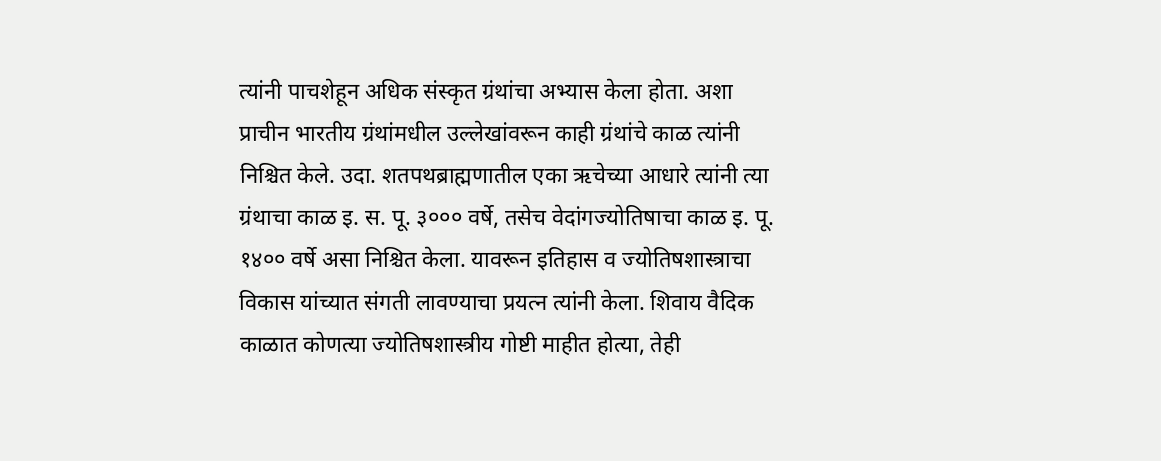त्यांनी पाचशेहून अधिक संस्कृत ग्रंथांचा अभ्यास केला होता. अशा प्राचीन भारतीय ग्रंथांमधील उल्लेखांवरून काही ग्रंथांचे काळ त्यांनी निश्चित केले. उदा. शतपथब्राह्मणातील एका ऋचेच्या आधारे त्यांनी त्या ग्रंथाचा काळ इ. स. पू. ३००० वर्षे, तसेच वेदांगज्योतिषाचा काळ इ. पू. १४०० वर्षे असा निश्चित केला. यावरून इतिहास व ज्योतिषशास्त्राचा विकास यांच्यात संगती लावण्याचा प्रयत्न त्यांनी केला. शिवाय वैदिक काळात कोणत्या ज्योतिषशास्त्रीय गोष्टी माहीत होत्या, तेही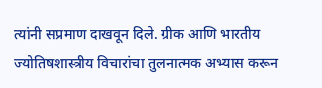त्यांनी सप्रमाण दाखवून दिले. ग्रीक आणि भारतीय ज्योतिषशास्त्रीय विचारांचा तुलनात्मक अभ्यास करून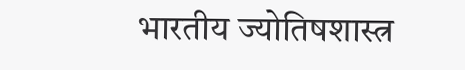भारतीय ज्योतिषशास्त्र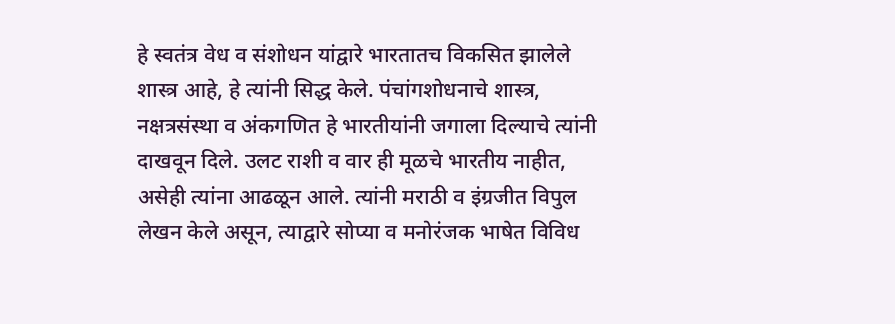हे स्वतंत्र वेध व संशोधन यांद्वारे भारतातच विकसित झालेले शास्त्र आहे, हे त्यांनी सिद्ध केले. पंचांगशोधनाचे शास्त्र, नक्षत्रसंस्था व अंकगणित हे भारतीयांनी जगाला दिल्याचे त्यांनी दाखवून दिले. उलट राशी व वार ही मूळचे भारतीय नाहीत, असेही त्यांना आढळून आले. त्यांनी मराठी व इंग्रजीत विपुल लेखन केले असून, त्याद्वारे सोप्या व मनोरंजक भाषेत विविध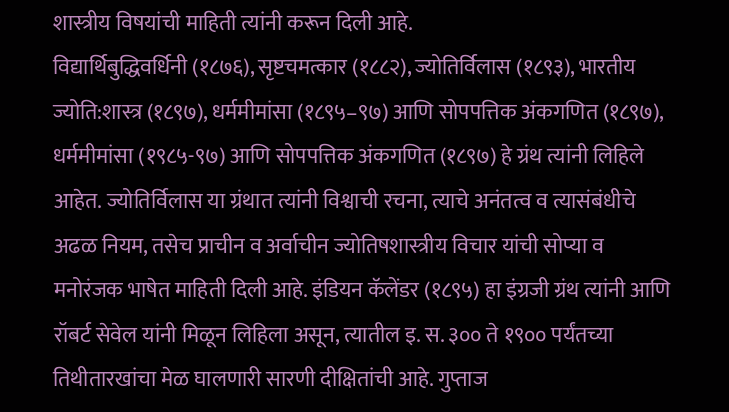शास्त्रीय विषयांची माहिती त्यांनी करून दिली आहे.
विद्यार्थिबुद्धिवर्धिनी (१८७६), सृष्टचमत्कार (१८८२), ज्योतिर्विलास (१८९३), भारतीय ज्योति:शास्त्र (१८९७), धर्ममीमांसा (१८९५–९७) आणि सोपपत्तिक अंकगणित (१८९७), धर्ममीमांसा (१९८५-९७) आणि सोपपत्तिक अंकगणित (१८९७) हे ग्रंथ त्यांनी लिहिले आहेत. ज्योतिर्विलास या ग्रंथात त्यांनी विश्वाची रचना, त्याचे अनंतत्व व त्यासंबंधीचे अढळ नियम, तसेच प्राचीन व अर्वाचीन ज्योतिषशास्त्रीय विचार यांची सोप्या व मनोरंजक भाषेत माहिती दिली आहे. इंडियन कॅलेंडर (१८९५) हा इंग्रजी ग्रंथ त्यांनी आणि रॉबर्ट सेवेल यांनी मिळून लिहिला असून, त्यातील इ. स. ३०० ते १९०० पर्यंतच्या तिथीतारखांचा मेळ घालणारी सारणी दीक्षितांची आहे. गुप्ताज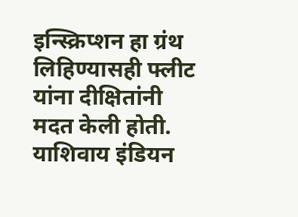इन्स्क्रिप्शन हा ग्रंथ लिहिण्यासही फ्लीट यांना दीक्षितांनी मदत केली होती. याशिवाय इंडियन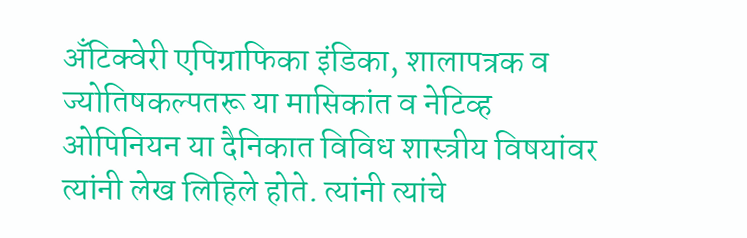अँटिक्वेरी एपिग्राफिका इंडिका, शालापत्रक व ज्योतिषकल्पतरू या मासिकांत व नेटिव्ह ओपिनियन या दैनिकात विविध शास्त्रीय विषयांवर त्यांनी लेख लिहिले होते. त्यांनी त्यांचे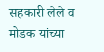सहकारी लेले व मोडक यांच्या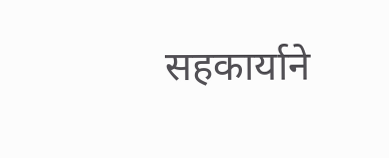सहकार्याने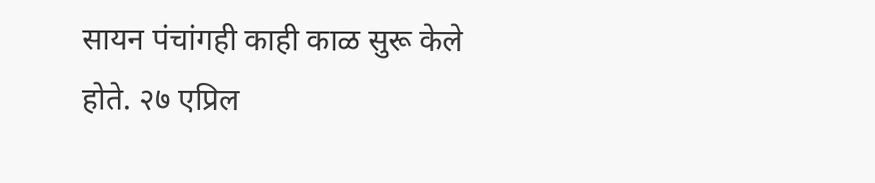सायन पंचांगही काही काळ सुरू केले होते. २७ एप्रिल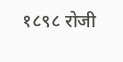१८९८ रोजी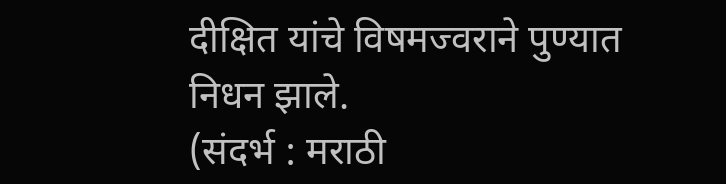दीक्षित यांचे विषमज्वराने पुण्यात निधन झाले.
(संदर्भ : मराठी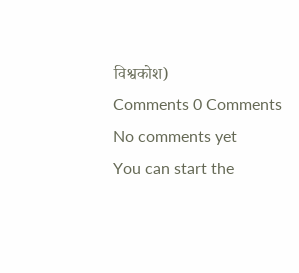विश्वकोश)
Comments 0 Comments
No comments yet
You can start the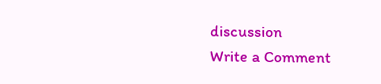discussion
Write a Comment